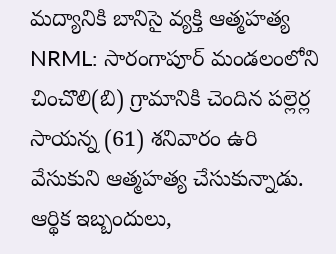మద్యానికి బానిసై వ్యక్తి ఆత్మహత్య
NRML: సారంగాపూర్ మండలంలోని చించొలి(బి) గ్రామానికి చెందిన పల్లెర్ల సాయన్న (61) శనివారం ఉరి వేసుకుని ఆత్మహత్య చేసుకున్నాడు. ఆర్థిక ఇబ్బందులు,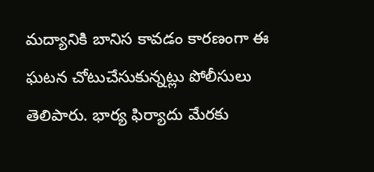మద్యానికి బానిస కావడం కారణంగా ఈ ఘటన చోటుచేసుకున్నట్లు పోలీసులు తెలిపారు. భార్య ఫిర్యాదు మేరకు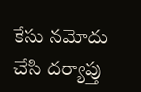కేసు నమోదు చేసి దర్యాప్తు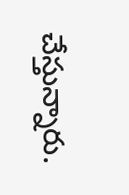చేస్తున్నారు.